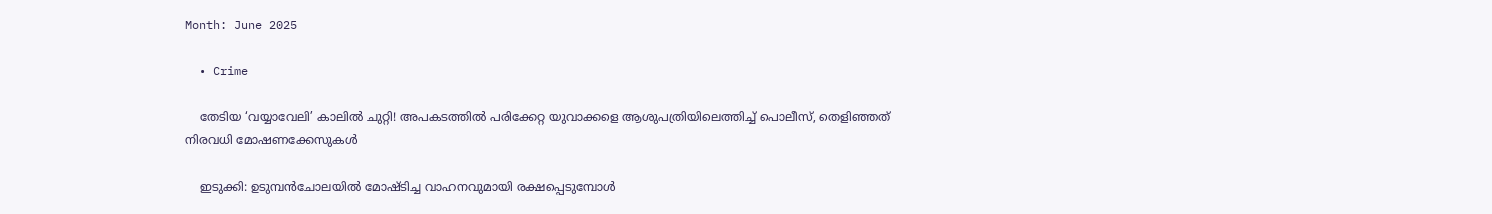Month: June 2025

  • Crime

    തേടിയ ‘വയ്യാവേലി’ കാലില്‍ ചുറ്റി! അപകടത്തില്‍ പരിക്കേറ്റ യുവാക്കളെ ആശുപത്രിയിലെത്തിച്ച് പൊലീസ്, തെളിഞ്ഞത് നിരവധി മോഷണക്കേസുകള്‍

    ഇടുക്കി: ഉടുമ്പന്‍ചോലയില്‍ മോഷ്ടിച്ച വാഹനവുമായി രക്ഷപ്പെടുമ്പോള്‍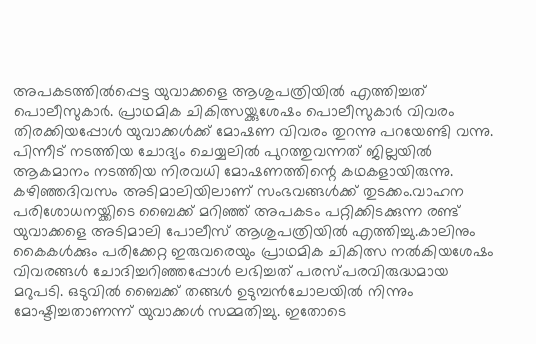അപകടത്തില്‍പ്പെട്ട യുവാക്കളെ ആശുപത്രിയില്‍ എത്തിച്ചത് പൊലീസുകാര്‍. പ്രാഥമിക ചികിത്സയ്ക്കുശേഷം പൊലീസുകാര്‍ വിവരം തിരക്കിയപ്പോള്‍ യുവാക്കള്‍ക്ക് മോഷണ വിവരം തുറന്നു പറയേണ്ടി വന്നു. പിന്നീട് നടത്തിയ ചോദ്യം ചെയ്യലില്‍ പുറത്തുവന്നത് ജില്ലയില്‍ ആകമാനം നടത്തിയ നിരവധി മോഷണത്തിന്റെ കഥകളായിരുന്നു. കഴിഞ്ഞദിവസം അടിമാലിയിലാണ് സംഭവങ്ങള്‍ക്ക് തുടക്കം.വാഹന പരിശോധനയ്ക്കിടെ ബൈക്ക് മറിഞ്ഞ് അപകടം പറ്റിക്കിടക്കുന്ന രണ്ട് യുവാക്കളെ അടിമാലി പോലീസ് ആശുപത്രിയില്‍ എത്തിച്ചു.കാലിനും കൈകള്‍ക്കും പരിക്കേറ്റ ഇരുവരെയും പ്രാഥമിക ചികിത്സ നല്‍കിയശേഷം വിവരങ്ങള്‍ ചോദിച്ചറിഞ്ഞപ്പോള്‍ ലഭിച്ചത് പരസ്പരവിരുദ്ധമായ മറുപടി. ഒടുവില്‍ ബൈക്ക് തങ്ങള്‍ ഉടുമ്പന്‍ചോലയില്‍ നിന്നും മോഷ്ടിച്ചതാണന്ന് യുവാക്കള്‍ സമ്മതിച്ചു. ഇതോടെ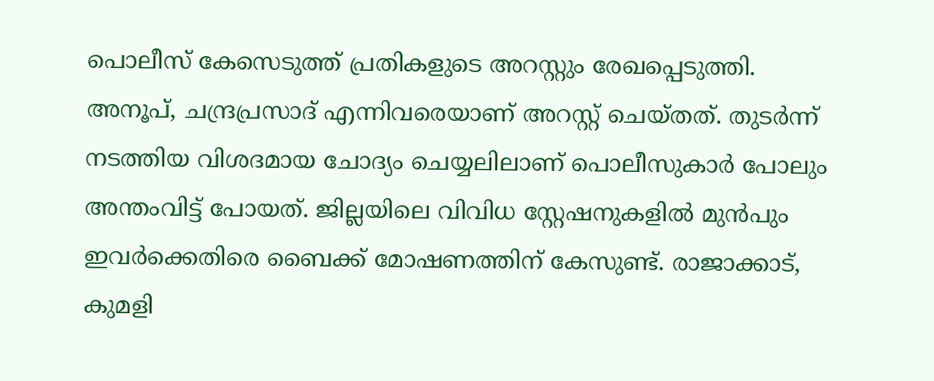പൊലീസ് കേസെടുത്ത് പ്രതികളുടെ അറസ്റ്റും രേഖപ്പെടുത്തി. അനൂപ്, ചന്ദ്രപ്രസാദ് എന്നിവരെയാണ് അറസ്റ്റ് ചെയ്തത്. തുടര്‍ന്ന് നടത്തിയ വിശദമായ ചോദ്യം ചെയ്യലിലാണ് പൊലീസുകാര്‍ പോലും അന്തംവിട്ട് പോയത്. ജില്ലയിലെ വിവിധ സ്റ്റേഷനുകളില്‍ മുന്‍പും ഇവര്‍ക്കെതിരെ ബൈക്ക് മോഷണത്തിന് കേസുണ്ട്. രാജാക്കാട്, കുമളി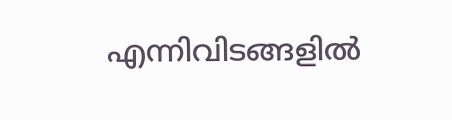എന്നിവിടങ്ങളില്‍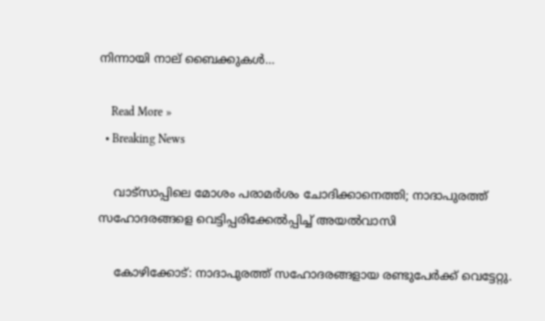നിന്നായി നാല് ബൈക്കുകള്‍…

    Read More »
  • Breaking News

    വാട്‌സാപ്പിലെ മോശം പരാമർശം ചോദിക്കാനെത്തി; നാദാപുരത്ത് സഹോദരങ്ങളെ വെട്ടിപ്പരിക്കേൽപ്പിച്ച് അയൽവാസി

    കോഴിക്കോട്: നാദാപുരത്ത് സഹോദരങ്ങളായ രണ്ടുപേര്‍ക്ക് വെട്ടേറ്റു.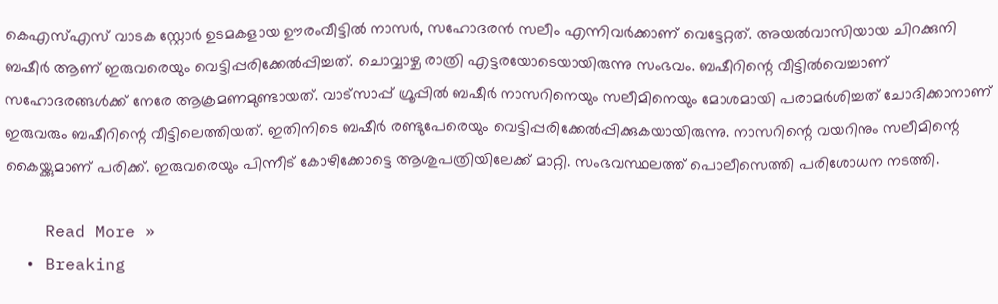കെഎസ്എസ് വാടക സ്റ്റോര്‍ ഉടമകളായ ഊരംവീട്ടില്‍ നാസര്‍, സഹോദരന്‍ സലീം എന്നിവര്‍ക്കാണ് വെട്ടേറ്റത്. അയല്‍വാസിയായ ചിറക്കുനി ബഷീര്‍ ആണ് ഇരുവരെയും വെട്ടിപ്പരിക്കേല്‍പ്പിച്ചത്. ചൊവ്വാഴ്ച രാത്രി എട്ടരയോടെയായിരുന്നു സംഭവം. ബഷീറിന്റെ വീട്ടില്‍വെച്ചാണ് സഹോദരങ്ങള്‍ക്ക് നേരേ ആക്രമണമുണ്ടായത്. വാട്‌സാപ്പ് ഗ്രൂപ്പില്‍ ബഷീര്‍ നാസറിനെയും സലീമിനെയും മോശമായി പരാമര്‍ശിച്ചത് ചോദിക്കാനാണ് ഇരുവരും ബഷീറിന്റെ വീട്ടിലെത്തിയത്. ഇതിനിടെ ബഷീര്‍ രണ്ടുപേരെയും വെട്ടിപ്പരിക്കേല്‍പ്പിക്കുകയായിരുന്നു. നാസറിന്റെ വയറിനും സലീമിന്റെ കൈയ്ക്കുമാണ് പരിക്ക്. ഇരുവരെയും പിന്നീട് കോഴിക്കോട്ടെ ആശുപത്രിയിലേക്ക് മാറ്റി. സംഭവസ്ഥലത്ത് പൊലീസെത്തി പരിശോധന നടത്തി.

    Read More »
  • Breaking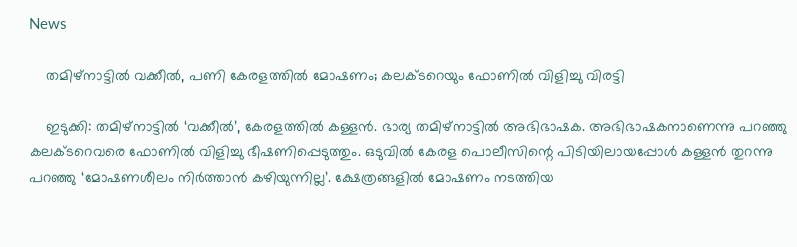News

    തമിഴ്നാട്ടില്‍ വക്കീല്‍, പണി കേരളത്തില്‍ മോഷണം; കലക്ടറെയും ഫോണില്‍ വിളിച്ചു വിരട്ടി

    ഇടുക്കി: തമിഴ്നാട്ടില്‍ ‘വക്കീല്‍’, കേരളത്തില്‍ കള്ളന്‍. ഭാര്യ തമിഴ്നാട്ടില്‍ അഭിഭാഷക. അഭിഭാഷകനാണെന്നു പറഞ്ഞു കലക്ടറെവരെ ഫോണില്‍ വിളിച്ചു ഭീഷണിപ്പെടുത്തും. ഒടുവില്‍ കേരള പൊലീസിന്റെ പിടിയിലായപ്പോള്‍ കള്ളന്‍ തുറന്നു പറഞ്ഞു ‘മോഷണശീലം നിര്‍ത്താന്‍ കഴിയുന്നില്ല’. ക്ഷേത്രങ്ങളില്‍ മോഷണം നടത്തിയ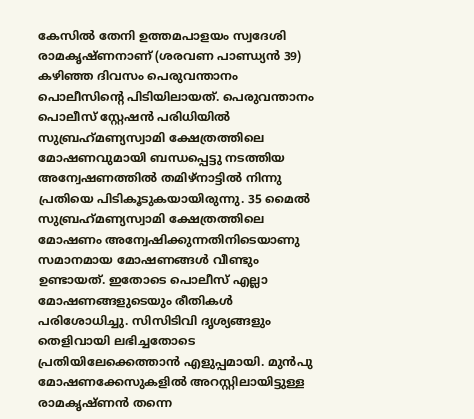കേസില്‍ തേനി ഉത്തമപാളയം സ്വദേശി രാമകൃഷ്ണനാണ് (ശരവണ പാണ്ഡ്യന്‍ 39) കഴിഞ്ഞ ദിവസം പെരുവന്താനം പൊലീസിന്റെ പിടിയിലായത്. പെരുവന്താനം പൊലീസ് സ്റ്റേഷന്‍ പരിധിയില്‍ സുബ്രഹ്‌മണ്യസ്വാമി ക്ഷേത്രത്തിലെ മോഷണവുമായി ബന്ധപ്പെട്ടു നടത്തിയ അന്വേഷണത്തില്‍ തമിഴ്നാട്ടില്‍ നിന്നു പ്രതിയെ പിടികൂടുകയായിരുന്നു. 35 മൈല്‍ സുബ്രഹ്‌മണ്യസ്വാമി ക്ഷേത്രത്തിലെ മോഷണം അന്വേഷിക്കുന്നതിനിടെയാണു സമാനമായ മോഷണങ്ങള്‍ വീണ്ടും ഉണ്ടായത്. ഇതോടെ പൊലീസ് എല്ലാ മോഷണങ്ങളുടെയും രീതികള്‍ പരിശോധിച്ചു. സിസിടിവി ദൃശ്യങ്ങളും തെളിവായി ലഭിച്ചതോടെ പ്രതിയിലേക്കെത്താന്‍ എളുപ്പമായി. മുന്‍പു മോഷണക്കേസുകളില്‍ അറസ്റ്റിലായിട്ടുള്ള രാമകൃഷ്ണന്‍ തന്നെ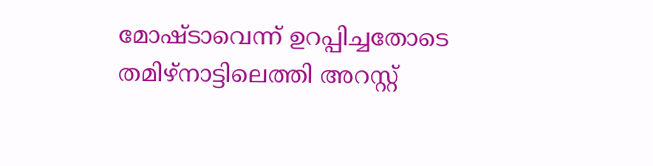മോഷ്ടാവെന്ന് ഉറപ്പിച്ചതോടെ തമിഴ്നാട്ടിലെത്തി അറസ്റ്റ്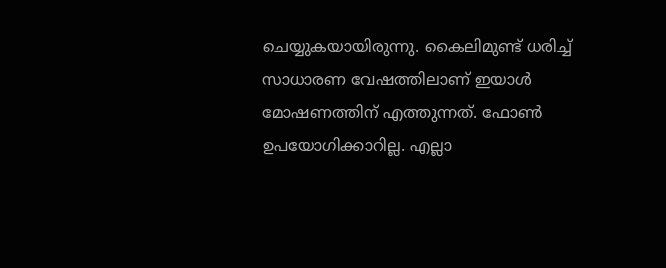ചെയ്യുകയായിരുന്നു. കൈലിമുണ്ട് ധരിച്ച് സാധാരണ വേഷത്തിലാണ് ഇയാള്‍ മോഷണത്തിന് എത്തുന്നത്. ഫോണ്‍ ഉപയോഗിക്കാറില്ല. എല്ലാ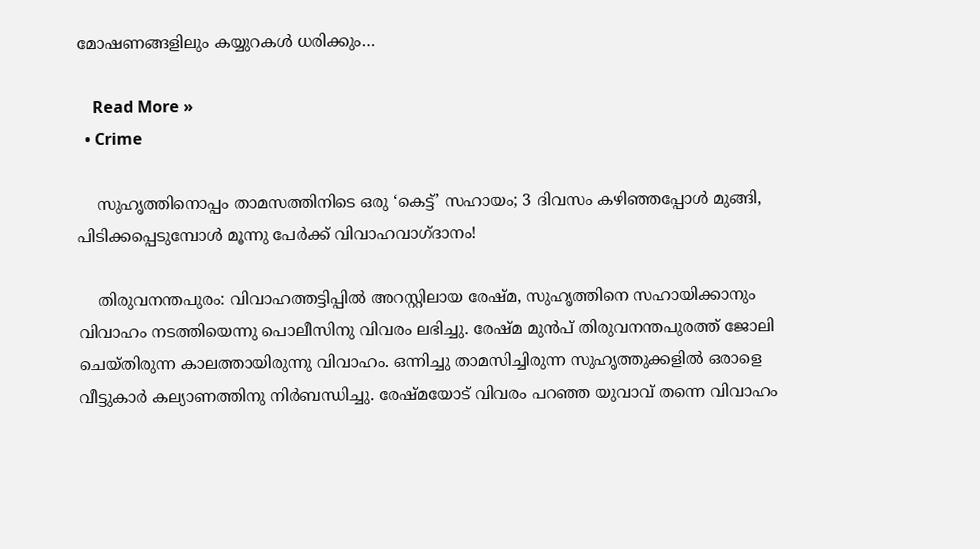മോഷണങ്ങളിലും കയ്യുറകള്‍ ധരിക്കും…

    Read More »
  • Crime

    സുഹൃത്തിനൊപ്പം താമസത്തിനിടെ ഒരു ‘കെട്ട്’ സഹായം; 3 ദിവസം കഴിഞ്ഞപ്പോള്‍ മുങ്ങി, പിടിക്കപ്പെടുമ്പോള്‍ മൂന്നു പേര്‍ക്ക് വിവാഹവാഗ്ദാനം!

    തിരുവനന്തപുരം: വിവാഹത്തട്ടിപ്പില്‍ അറസ്റ്റിലായ രേഷ്മ, സുഹൃത്തിനെ സഹായിക്കാനും വിവാഹം നടത്തിയെന്നു പൊലീസിനു വിവരം ലഭിച്ചു. രേഷ്മ മുന്‍പ് തിരുവനന്തപുരത്ത് ജോലി ചെയ്തിരുന്ന കാലത്തായിരുന്നു വിവാഹം. ഒന്നിച്ചു താമസിച്ചിരുന്ന സുഹൃത്തുക്കളില്‍ ഒരാളെ വീട്ടുകാര്‍ കല്യാണത്തിനു നിര്‍ബന്ധിച്ചു. രേഷ്മയോട് വിവരം പറഞ്ഞ യുവാവ് തന്നെ വിവാഹം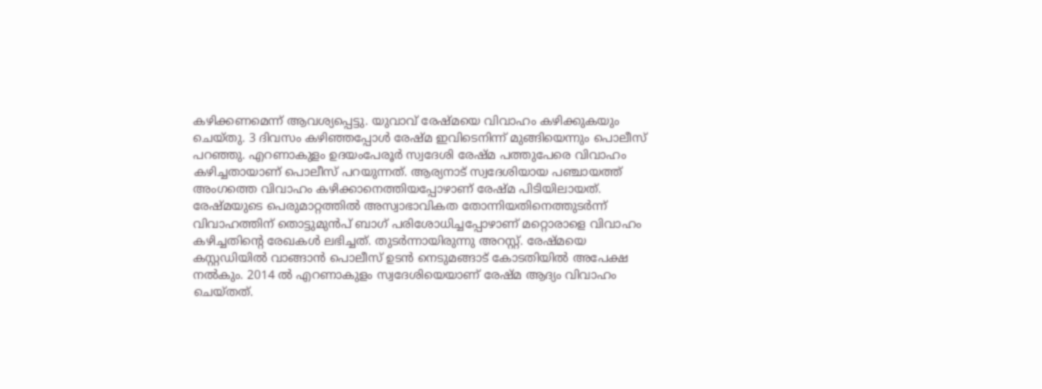കഴിക്കണമെന്ന് ആവശ്യപ്പെട്ടു. യുവാവ് രേഷ്മയെ വിവാഹം കഴിക്കുകയും ചെയ്തു. 3 ദിവസം കഴിഞ്ഞപ്പോള്‍ രേഷ്മ ഇവിടെനിന്ന് മുങ്ങിയെന്നും പൊലീസ് പറഞ്ഞു. എറണാകുളം ഉദയംപേരൂര്‍ സ്വദേശി രേഷ്മ പത്തുപേരെ വിവാഹം കഴിച്ചതായാണ് പൊലീസ് പറയുന്നത്. ആര്യനാട് സ്വദേശിയായ പഞ്ചായത്ത് അംഗത്തെ വിവാഹം കഴിക്കാനെത്തിയപ്പോഴാണ് രേഷ്മ പിടിയിലായത്. രേഷ്മയുടെ പെരുമാറ്റത്തില്‍ അസ്വാഭാവികത തോന്നിയതിനെത്തുടര്‍ന്ന് വിവാഹത്തിന് തൊട്ടുമുന്‍പ് ബാഗ് പരിശോധിച്ചപ്പോഴാണ് മറ്റൊരാളെ വിവാഹം കഴിച്ചതിന്റെ രേഖകള്‍ ലഭിച്ചത്. തുടര്‍ന്നായിരുന്നു അറസ്റ്റ്. രേഷ്മയെ കസ്റ്റഡിയില്‍ വാങ്ങാന്‍ പൊലീസ് ഉടന്‍ നെടുമങ്ങാട് കോടതിയില്‍ അപേക്ഷ നല്‍കും. 2014 ല്‍ എറണാകുളം സ്വദേശിയെയാണ് രേഷ്മ ആദ്യം വിവാഹം ചെയ്തത്.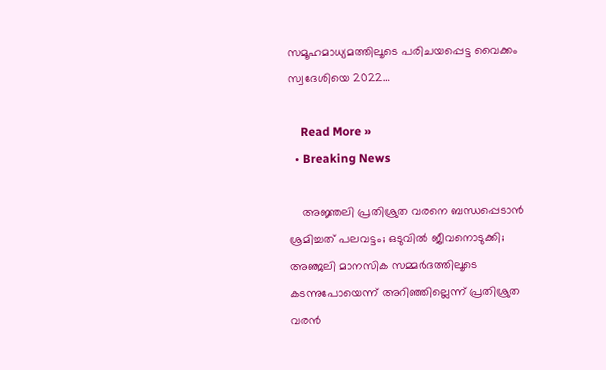സമൂഹമാധ്യമത്തിലൂടെ പരിചയപ്പെട്ട വൈക്കം സ്വദേശിയെ 2022…

    Read More »
  • Breaking News

    അജ്ഞലി പ്രതിശ്രുത വരനെ ബന്ധപ്പെടാന്‍ ശ്രമിച്ചത് പലവട്ടം; ഒടുവില്‍ ജീവനൊടുക്കി; അഞ്ജലി മാനസിക സമ്മര്‍ദത്തിലൂടെ കടന്നുപോയെന്ന് അറിഞ്ഞില്ലെന്ന് പ്രതിശ്രുത വരന്‍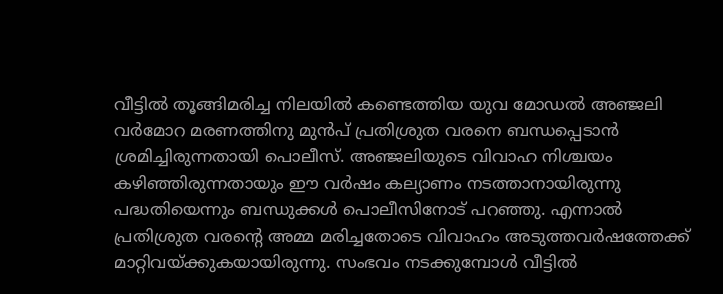വീട്ടിൽ തൂങ്ങിമരിച്ച നിലയിൽ കണ്ടെത്തിയ യുവ മോഡൽ അഞ്ജലി വർമോറ മരണത്തിനു മുൻപ് പ്രതിശ്രുത വരനെ ബന്ധപ്പെടാൻ ശ്രമിച്ചിരുന്നതായി പൊലീസ്. അഞ്ജലിയുടെ വിവാഹ നിശ്ചയം കഴിഞ്ഞിരുന്നതായും ഈ വർഷം കല്യാണം നടത്താനായിരുന്നു പദ്ധതിയെന്നും ബന്ധുക്കൾ പൊലീസിനോട് പ‍റഞ്ഞു. എന്നാൽ പ്രതിശ്രുത വരന്റെ അമ്മ മരിച്ചതോടെ വിവാഹം അടുത്തവർഷത്തേക്ക് മാറ്റിവയ്ക്കുകയായിരുന്നു. സംഭവം നടക്കുമ്പോൾ വീട്ടിൽ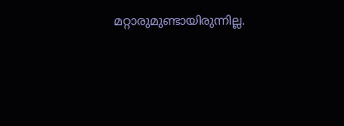മറ്റാരുമുണ്ടായിരുന്നില്ല.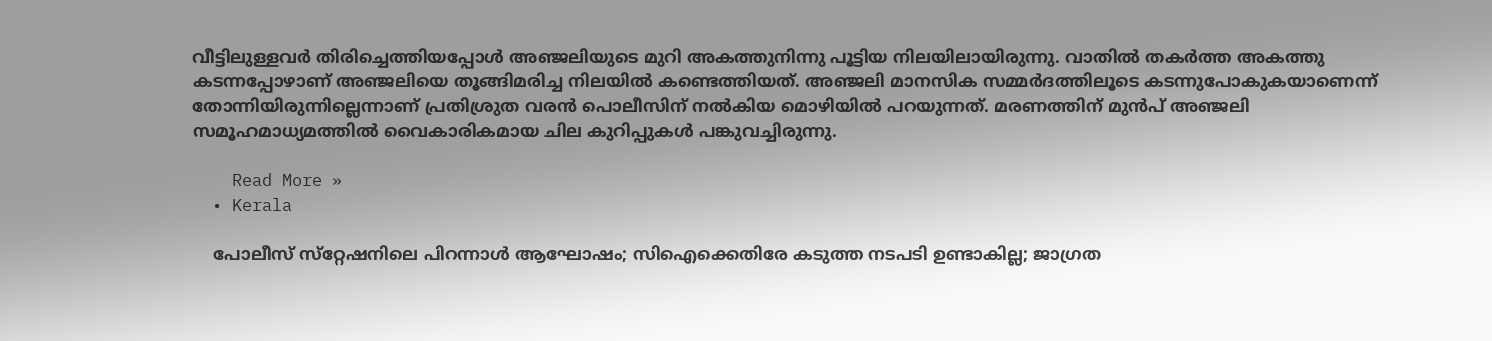വീട്ടിലുള്ളവർ തിരിച്ചെത്തിയപ്പോൾ അഞ്ജലിയുടെ മുറി അകത്തുനിന്നു പൂട്ടിയ നിലയിലായിരുന്നു. വാതിൽ തകർത്ത അകത്തു കടന്നപ്പോഴാണ് അഞ്ജലിയെ തൂങ്ങിമരിച്ച നിലയിൽ കണ്ടെത്തിയത്. അഞ്ജലി മാനസിക സമ്മർദത്തിലൂടെ കടന്നുപോകുകയാണെന്ന് തോന്നിയിരുന്നില്ലെന്നാണ് പ്രതിശ്രുത വരൻ പൊലീസിന് നൽകിയ മൊഴിയിൽ പറയുന്നത്. മരണത്തിന് മുൻപ് അഞ്ജലി സമൂഹമാധ്യമത്തിൽ വൈകാരികമായ ചില കുറിപ്പുകൾ പങ്കുവച്ചിരുന്നു.

    Read More »
  • Kerala

    പോലീസ് സ്‌റ്റേഷനിലെ പിറന്നാള്‍ ആഘോഷം; സിഐക്കെതിരേ കടുത്ത നടപടി ഉണ്ടാകില്ല; ജാഗ്രത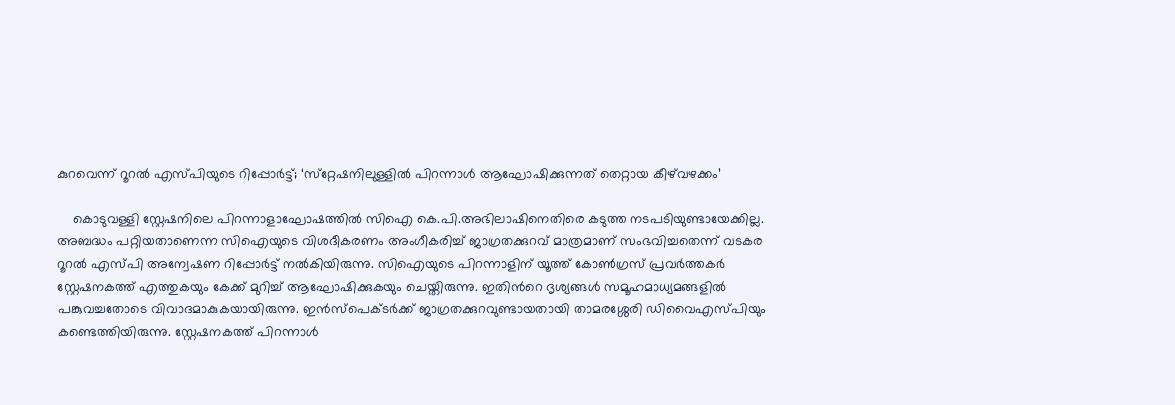കുറവെന്ന് റൂറല്‍ എസ്പിയുടെ റിപ്പോര്‍ട്ട്; ‘സ്‌റ്റേഷനിലുള്ളില്‍ പിറന്നാള്‍ ആഘോഷിക്കുന്നത് തെറ്റായ കീഴ്‌വഴക്കം’

    കൊടുവള്ളി സ്റ്റേഷനിലെ പിറന്നാളാഘോഷത്തില്‍ സിഐ കെ.പി.അഭിലാഷിനെതിരെ കടുത്ത നടപടിയുണ്ടായേക്കില്ല. അബദ്ധം പറ്റിയതാണെന്ന സിഐയുടെ വിശദീകരണം അംഗീകരിച്ച് ജാഗ്രതക്കുറവ് മാത്രമാണ് സംഭവിച്ചതെന്ന് വടകര റൂറല്‍ എസ്പി അന്വേഷണ റിപ്പോര്‍ട്ട് നല്‍കിയിരുന്നു. സിഐയുടെ പിറന്നാളിന് യൂത്ത് കോണ്‍ഗ്രസ് പ്രവര്‍ത്തകര്‍ സ്റ്റേഷനകത്ത് എത്തുകയും കേക്ക് മുറിച്ച് ആഘോഷിക്കുകയും ചെയ്തിരുന്നു. ഇതിന്‍റെ ദൃശ്യങ്ങള്‍ സമൂഹമാധ്യമങ്ങളില്‍ പങ്കുവച്ചതോടെ വിവാദമാകുകയായിരുന്നു. ഇന്‍സ്പെക്ടര്‍ക്ക് ജാഗ്രതക്കുറവുണ്ടായതായി താമരശ്ശേരി ഡിവൈഎസ്പിയും കണ്ടെത്തിയിരുന്നു. സ്റ്റേഷനകത്ത് പിറന്നാള്‍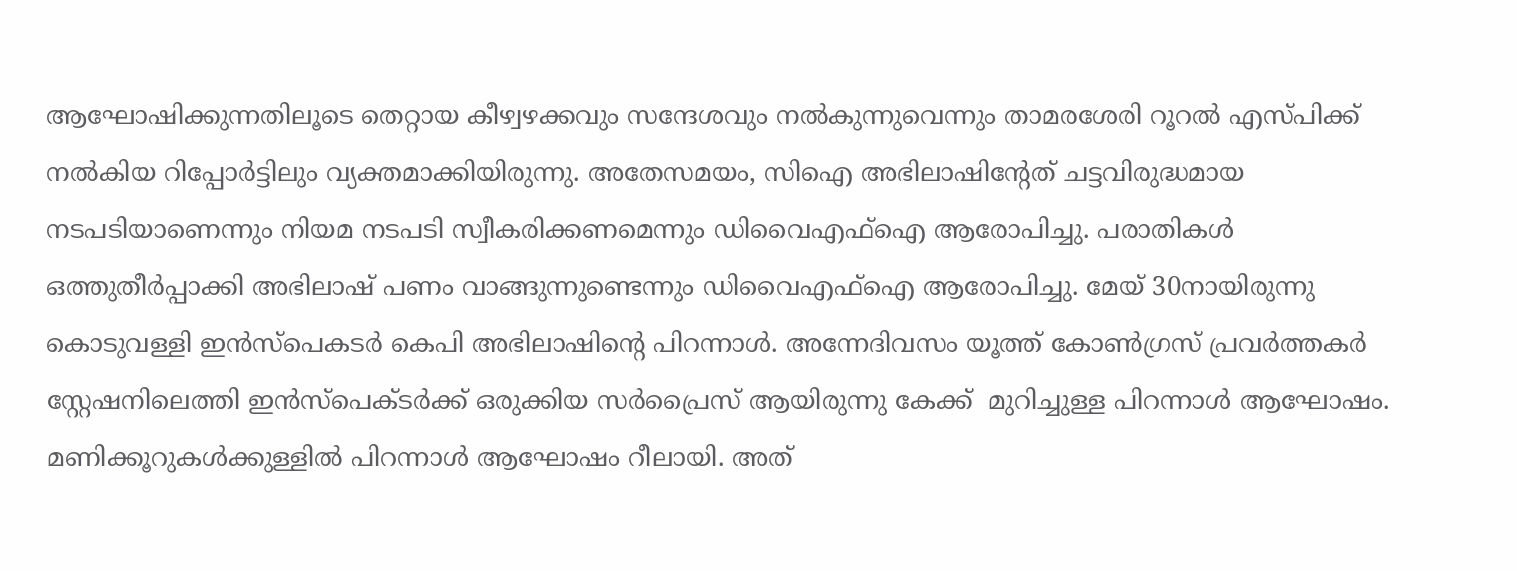ആഘോഷിക്കുന്നതിലൂടെ തെറ്റായ കീഴ്വഴക്കവും സന്ദേശവും നല്‍കുന്നുവെന്നും താമരശേരി റൂറല്‍ എസ്പിക്ക് നല്‍കിയ റിപ്പോര്‍ട്ടിലും വ്യക്തമാക്കിയിരുന്നു. അതേസമയം, സിഐ അഭിലാഷിന്‍റേത് ചട്ടവിരുദ്ധമായ നടപടിയാണെന്നും നിയമ നടപടി സ്വീകരിക്കണമെന്നും ഡിവൈഎഫ്ഐ ആരോപിച്ചു. പരാതികള്‍ ഒത്തുതീര്‍പ്പാക്കി അഭിലാഷ് പണം വാങ്ങുന്നുണ്ടെന്നും ഡിവൈഎഫ്ഐ ആരോപിച്ചു. മേയ് 30നായിരുന്നു കൊടുവള്ളി ഇന്‍സ്പെകടര്‍ കെപി അഭിലാഷിന്‍റെ പിറന്നാള്‍. അന്നേദിവസം യൂത്ത് കോണ്‍ഗ്രസ് പ്രവര്‍ത്തകര്‍ സ്റ്റേഷനിലെത്തി ഇന്‍സ്പെക്ടര്‍ക്ക് ഒരുക്കിയ സര്‍പ്രൈസ് ആയിരുന്നു കേക്ക്  മുറിച്ചുള്ള പിറന്നാള്‍ ആഘോഷം. മണിക്കൂറുകള്‍ക്കുള്ളില്‍ പിറന്നാള്‍ ആഘോഷം റീലായി. അത്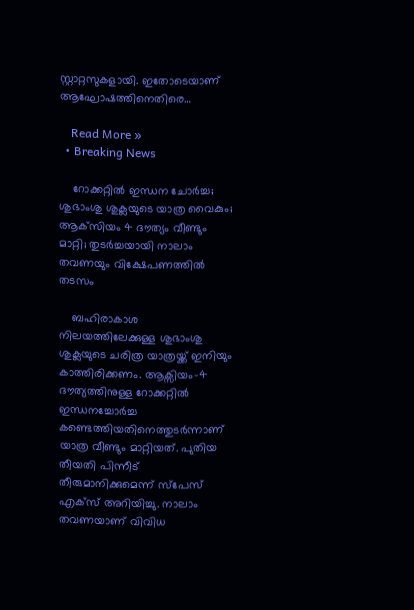സ്റ്റാറ്റസുകളായി. ഇതോടെയാണ് ആഘോഷത്തിനെതിരെ…

    Read More »
  • Breaking News

    റോക്കറ്റില്‍ ഇന്ധന ചോര്‍ച്ച; ശുഭാംശു ശുക്ലയുടെ യാത്ര വൈകും; ആക്‌സിയം 4 ദൗത്യം വീണ്ടും മാറ്റി; തുടര്‍ച്ചയായി നാലാം തവണയും വിക്ഷേപണത്തില്‍ തടസം

    ബഹിരാകാശ നിലയത്തിലേക്കുള്ള ശുഭാംശു ശുക്ലയുടെ ചരിത്ര യാത്രയ്ക്ക് ഇനിയും കാത്തിരിക്കണം. ആക്സിയം–4 ദൗത്യത്തിനുള്ള റോക്കറ്റില്‍ ഇന്ധനച്ചോര്‍ച്ച കണ്ടെത്തിയതിനെത്തുടര്‍ന്നാണ് യാത്ര വീണ്ടും മാറ്റിയത്. പുതിയ തീയതി പിന്നീട്  തീരുമാനിക്കുമെന്ന് സ്പേസ് എക്സ് അറിയിച്ചു. നാലാം തവണയാണ് വിവിധ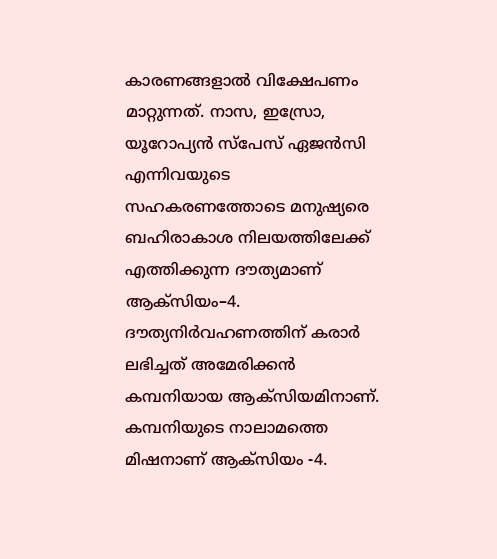കാരണങ്ങളാല്‍ വിക്ഷേപണം മാറ്റുന്നത്. നാസ, ഇസ്രോ, യൂറോപ്യന്‍ സ്പേസ് ഏജന്‍സി എന്നിവയുടെ സഹകരണത്തോടെ മനുഷ്യരെ ബഹിരാകാശ നില‌യത്തിലേക്ക് എത്തിക്കുന്ന ദൗത്യമാണ് ആക്സിയം–4. ദൗത്യനിര്‍വഹണത്തിന് കരാര്‍ ലഭിച്ചത് അമേരിക്കന്‍ കമ്പനിയായ ആക്സിയമിനാണ്. കമ്പനിയുടെ നാലാമത്തെ മിഷനാണ് ആക്സിയം -4.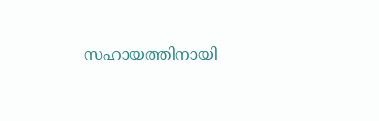സഹായത്തിനായി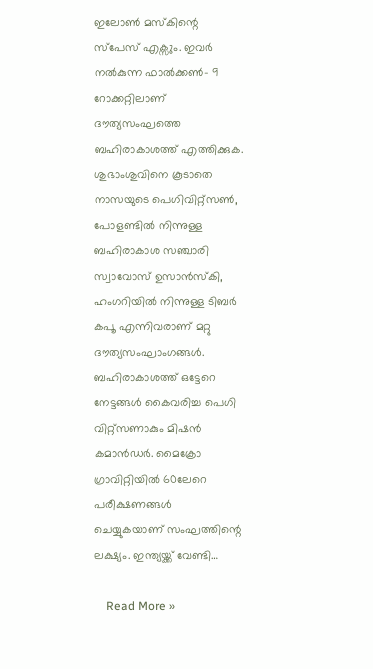ഇലോണ്‍ മസ്കിന്റെ സ്പേസ് എക്സും. ഇവര്‍ നല്‍കുന്ന ഫാല്‍ക്കണ്‍- 9 റോക്കറ്റിലാണ് ദൗത്യസംഘത്തെ ബഹിരാകാശത്ത് എത്തിക്കുക. ശുഭാംശുവിനെ കൂടാതെ നാസയുടെ പെഗിവിറ്റ്സണ്‍, പോളണ്ടില്‍ നിന്നുള്ള ബഹിരാകാശ സഞ്ചാരി സ്വാവോസ് ഉസാന്‍സ്കി, ഹംഗറിയില്‍ നിന്നുള്ള ടിബര്‍ കപൂ എന്നിവരാണ് മറ്റു ദൗത്യസംഘാംഗങ്ങള്‍. ബഹിരാകാശത്ത് ഒട്ടേറെ നേട്ടങ്ങള്‍ കൈവരിച്ച പെഗി വിറ്റ്സണാകും മിഷന്‍ കമാന്‍ഡര്‍. മൈക്രോ ഗ്രാവിറ്റിയില്‍ 60ലേറെ പരീക്ഷണങ്ങള്‍ ചെയ്യുകയാണ് സംഘത്തിന്റെ ലക്ഷ്യം. ഇന്ത്യയ്ക്ക് വേണ്ടി…

    Read More »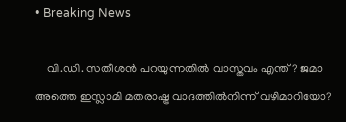• Breaking News

    വി.ഡി. സതീശന്‍ പറയുന്നതില്‍ വാസ്തവം എന്ത്? ജമാ അത്തെ ഇസ്ലാമി മതരാഷ്ട്ര വാദത്തില്‍നിന്ന് വഴിമാറിയോ?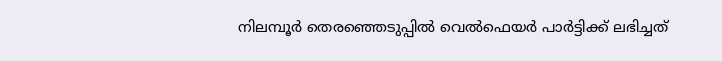നിലമ്പൂര്‍ തെരഞ്ഞെടുപ്പില്‍ വെല്‍ഫെയര്‍ പാര്‍ട്ടിക്ക് ലഭിച്ചത്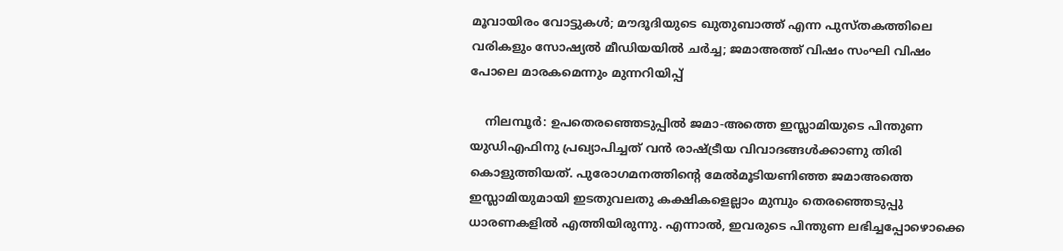മൂവായിരം വോട്ടുകള്‍; മൗദൂദിയുടെ ഖുതുബാത്ത് എന്ന പുസ്തകത്തിലെ വരികളും സോഷ്യല്‍ മീഡിയയില്‍ ചര്‍ച്ച; ജമാഅത്ത് വിഷം സംഘി വിഷം പോലെ മാരകമെന്നും മുന്നറിയിപ്പ്

    നിലമ്പൂര്‍: ഉപതെരഞ്ഞെടുപ്പില്‍ ജമാ-അത്തെ ഇസ്ലാമിയുടെ പിന്തുണ യുഡിഎഫിനു പ്രഖ്യാപിച്ചത് വന്‍ രാഷ്ട്രീയ വിവാദങ്ങള്‍ക്കാണു തിരി കൊളുത്തിയത്. പുരോഗമനത്തിന്റെ മേല്‍മൂടിയണിഞ്ഞ ജമാഅത്തെ ഇസ്ലാമിയുമായി ഇടതുവലതു കക്ഷികളെല്ലാം മുമ്പും തെരഞ്ഞെടുപ്പു ധാരണകളില്‍ എത്തിയിരുന്നു. എന്നാല്‍, ഇവരുടെ പിന്തുണ ലഭിച്ചപ്പോഴൊക്കെ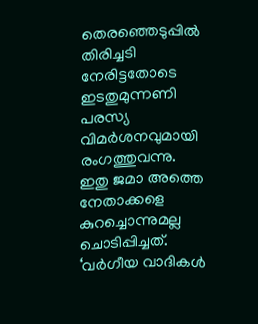തെരഞ്ഞെടുപ്പില്‍ തിരിച്ചടി നേരിട്ടതോടെ ഇടതുമുന്നണി പരസ്യ വിമര്‍ശനവുമായി രംഗത്തുവന്നു. ഇതു ജമാ അത്തെ നേതാക്കളെ കുറച്ചൊന്നുമല്ല ചൊടിപ്പിച്ചത്. ‘വര്‍ഗീയ വാദികള്‍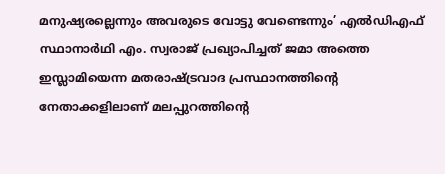മനുഷ്യരല്ലെന്നും അവരുടെ വോട്ടു വേണ്ടെന്നും’ എല്‍ഡിഎഫ് സ്ഥാനാര്‍ഥി എം. സ്വരാജ് പ്രഖ്യാപിച്ചത് ജമാ അത്തെ ഇസ്ലാമിയെന്ന മതരാഷ്ട്രവാദ പ്രസ്ഥാനത്തിന്റെ നേതാക്കളിലാണ് മലപ്പുറത്തിന്റെ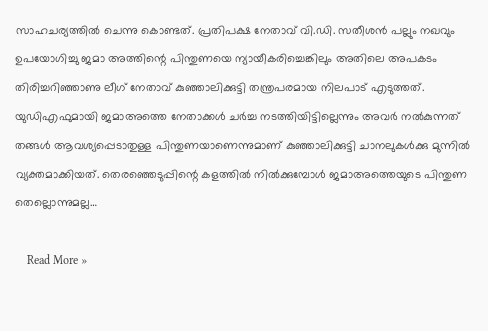സാഹചര്യത്തില്‍ ചെന്നു കൊണ്ടത്. പ്രതിപക്ഷ നേതാവ് വി.ഡി. സതീശന്‍ പല്ലും നഖവും ഉപയോഗിച്ചു ജമാ അത്തിന്റെ പിന്തുണയെ ന്യായീകരിച്ചെങ്കിലും അതിലെ അപകടം തിരിച്ചറിഞ്ഞാണു ലീഗ് നേതാവ് കുഞ്ഞാലിക്കുട്ടി തന്ത്രപരമായ നിലപാട് എടുത്തത്. യുഡിഎഫുമായി ജമാഅത്തെ നേതാക്കള്‍ ചര്‍ച്ച നടത്തിയിട്ടില്ലെന്നും അവര്‍ നല്‍കുന്നത് തങ്ങള്‍ ആവശ്യപ്പെടാതുള്ള പിന്തുണയാണെന്നുമാണ് കുഞ്ഞാലിക്കുട്ടി ചാനലുകള്‍ക്കു മുന്നില്‍ വ്യക്തമാക്കിയത്. തെരഞ്ഞെടുപ്പിന്റെ കളത്തില്‍ നില്‍ക്കുമ്പോള്‍ ജമാഅത്തെയുടെ പിന്തുണ തെല്ലൊന്നുമല്ല…

    Read More »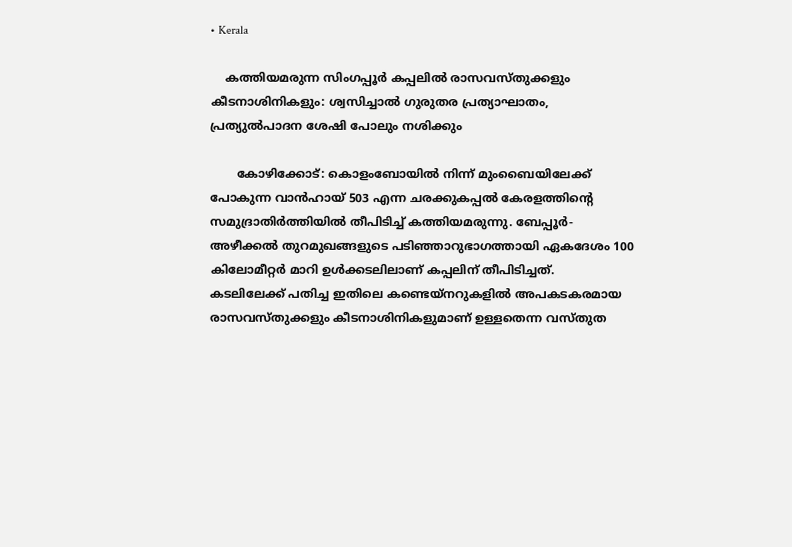• Kerala

    കത്തിയമരുന്ന സിംഗപ്പൂർ കപ്പലിൽ രാസവസ്തുക്കളും കീടനാശിനികളും: ശ്വസിച്ചാൽ ഗുരുതര പ്രത്യാഘാതം, പ്രത്യുൽപാദന ശേഷി പോലും നശിക്കും

       കോഴിക്കോട്: കൊളംബോയിൽ നിന്ന് മുംബൈയിലേക്ക് പോകുന്ന വാൻഹായ് 503 എന്ന ചരക്കുകപ്പൽ കേരളത്തിൻ്റെ സമുദ്രാതിർത്തിയിൽ തീപിടിച്ച് കത്തിയമരുന്നു. ബേപ്പൂർ- അഴീക്കൽ തുറമുഖങ്ങളുടെ പടിഞ്ഞാറുഭാഗത്തായി ഏകദേശം 100 കിലോമീറ്റർ മാറി ഉൾക്കടലിലാണ് കപ്പലിന് തീപിടിച്ചത്.  കടലിലേക്ക് പതിച്ച ഇതിലെ കണ്ടെയ്‌നറുകളിൽ അപകടകരമായ രാസവസ്തുക്കളും കീടനാശിനികളുമാണ് ഉള്ളതെന്ന വസ്തുത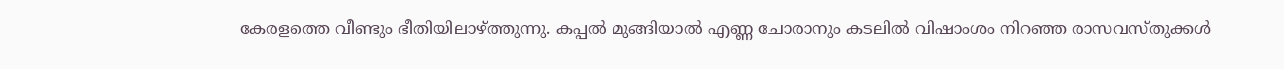കേരളത്തെ വീണ്ടും ഭീതിയിലാഴ്ത്തുന്നു. കപ്പൽ മുങ്ങിയാൽ എണ്ണ ചോരാനും കടലിൽ വിഷാംശം നിറഞ്ഞ രാസവസ്തുക്കൾ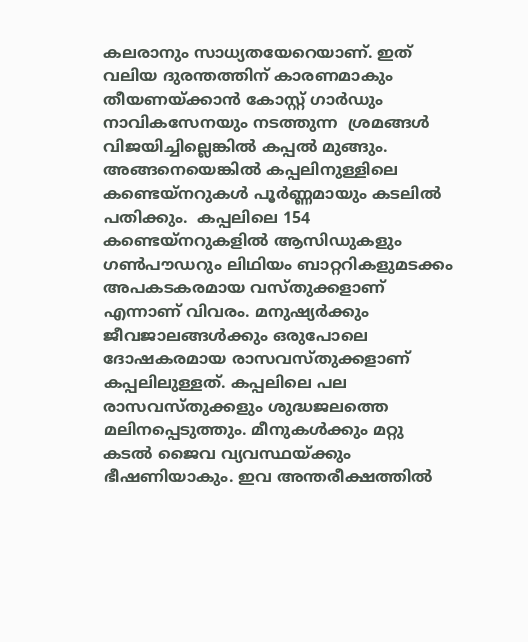കലരാനും സാധ്യതയേറെയാണ്. ഇത് വലിയ ദുരന്തത്തിന് കാരണമാകും തീയണയ്ക്കാൻ കോസ്റ്റ് ഗാർഡും  നാവികസേനയും നടത്തുന്ന  ശ്രമങ്ങൾ വിജയിച്ചില്ലെങ്കിൽ കപ്പൽ മുങ്ങും. അങ്ങനെയെങ്കിൽ കപ്പലിനുള്ളിലെ കണ്ടെയ്‌നറുകൾ പൂർണ്ണമായും കടലിൽ പതിക്കും.  കപ്പലിലെ 154 കണ്ടെയ്‌നറുകളിൽ ആസിഡുകളും ഗൺപൗഡറും ലിഥിയം ബാറ്ററികളുമടക്കം അപകടകരമായ വസ്തുക്കളാണ് എന്നാണ് വിവരം. മനുഷ്യർക്കും ജീവജാലങ്ങൾക്കും ഒരുപോലെ ദോഷകരമായ രാസവസ്തുക്കളാണ് കപ്പലിലുള്ളത്. കപ്പലിലെ പല രാസവസ്തുക്കളും ശുദ്ധജലത്തെ മലിനപ്പെടുത്തും. മീനുകൾക്കും മറ്റു കടൽ ജൈവ വ്യവസ്ഥയ്ക്കും ഭീഷണിയാകും. ഇവ അന്തരീക്ഷത്തിൽ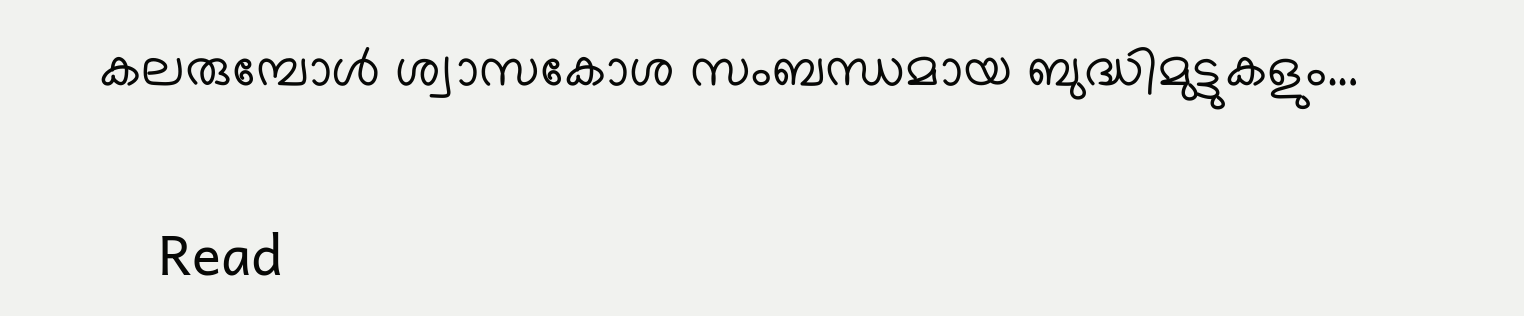കലരുമ്പോൾ ശ്വാസകോശ സംബന്ധമായ ബുദ്ധിമുട്ടുകളും…

    Read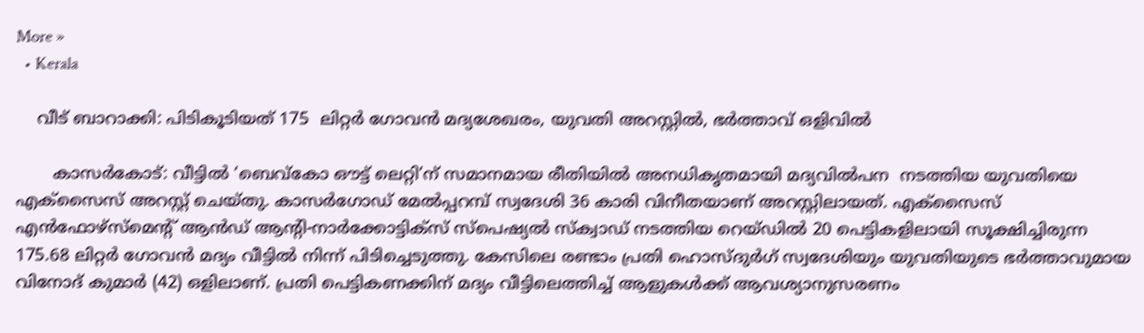More »
  • Kerala

    വീട് ബാറാക്കി: പിടികൂടിയത് 175  ലിറ്റർ ഗോവൻ മദ്യശേഖരം, യുവതി അറസ്റ്റിൽ, ഭർത്താവ് ഒളിവിൽ

       കാസർകോട്: വീട്ടില്‍ ‘ബെവ്‌കോ ഔട്ട് ലെറ്റി’ന് സമാനമായ രീതിയില്‍ അനധികൃതമായി മദ്യവില്‍പന  നടത്തിയ യുവതിയെ എക്‌സൈസ് അറസ്റ്റ് ചെയ്തു. കാസര്‍ഗോഡ് മേൽപ്പറമ്പ് സ്വദേശി 36 കാരി വിനീതയാണ് അറസ്റ്റിലായത്. എക്‌സൈസ് എന്‍ഫോഴ്സ്മെന്റ് ആന്‍ഡ് ആന്റി-നാര്‍ക്കോട്ടിക്സ് സ്പെഷ്യല്‍ സ്‌ക്വാഡ് നടത്തിയ റെയ്ഡില്‍ 20 പെട്ടികളിലായി സൂക്ഷിച്ചിരുന്ന 175.68 ലിറ്റര്‍ ഗോവന്‍ മദ്യം വീട്ടില്‍ നിന്ന് പിടിച്ചെടുത്തു. കേസിലെ രണ്ടാം പ്രതി ഹൊസ്ദുര്‍ഗ് സ്വദേശിയും യുവതിയുടെ ഭര്‍ത്താവുമായ വിനോദ് കുമാര്‍ (42) ഒളിലാണ്. പ്രതി പെട്ടികണക്കിന് മദ്യം വീട്ടിലെത്തിച്ച് ആളുകള്‍ക്ക് ആവശ്യാനുസരണം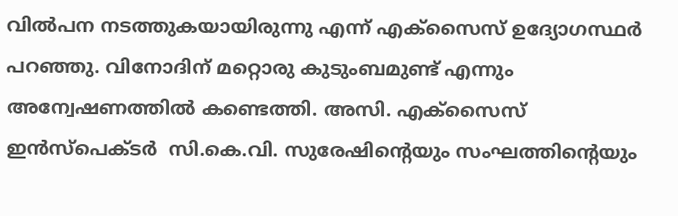വില്‍പന നടത്തുകയായിരുന്നു എന്ന് എക്‌സൈസ് ഉദ്യോഗസ്ഥര്‍ പറഞ്ഞു. വിനോദിന് മറ്റൊരു കുടുംബമുണ്ട് എന്നും അന്വേഷണത്തില്‍ കണ്ടെത്തി. അസി. എക്‌സൈസ് ഇൻസ്‌പെക്ടർ  സി.കെ.വി. സുരേഷിന്റെയും സംഘത്തിൻ്റെയും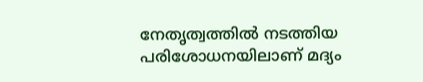നേതൃത്വത്തിൽ നടത്തിയ പരിശോധനയിലാണ് മദ്യം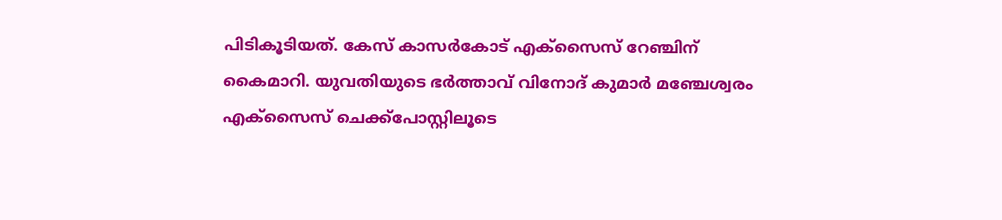പിടികൂടിയത്. കേസ് കാസർകോട് എക്‌സൈസ് റേഞ്ചിന് കൈമാറി. യുവതിയുടെ ഭർത്താവ് വിനോദ് കുമാർ മഞ്ചേശ്വരം എക്‌സൈസ് ചെക്ക്‌പോസ്റ്റിലൂടെ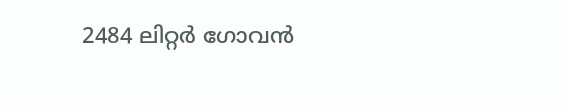2484 ലിറ്റർ ഗോവൻ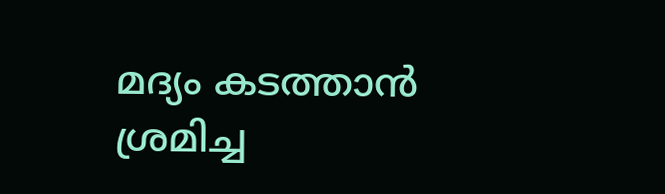മദ്യം കടത്താൻ ശ്രമിച്ച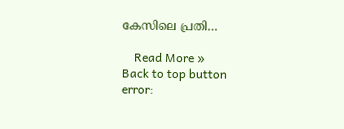കേസിലെ പ്രതി…

    Read More »
Back to top button
error: